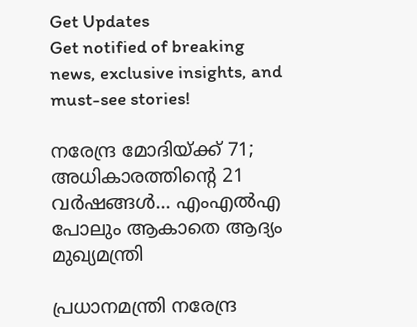Get Updates
Get notified of breaking news, exclusive insights, and must-see stories!

നരേന്ദ്ര മോദിയ്ക്ക് 71; അധികാരത്തിന്റെ 21 വര്‍ഷങ്ങള്‍... എംഎല്‍എ പോലും ആകാതെ ആദ്യം മുഖ്യമന്ത്രി

പ്രധാനമന്ത്രി നരേന്ദ്ര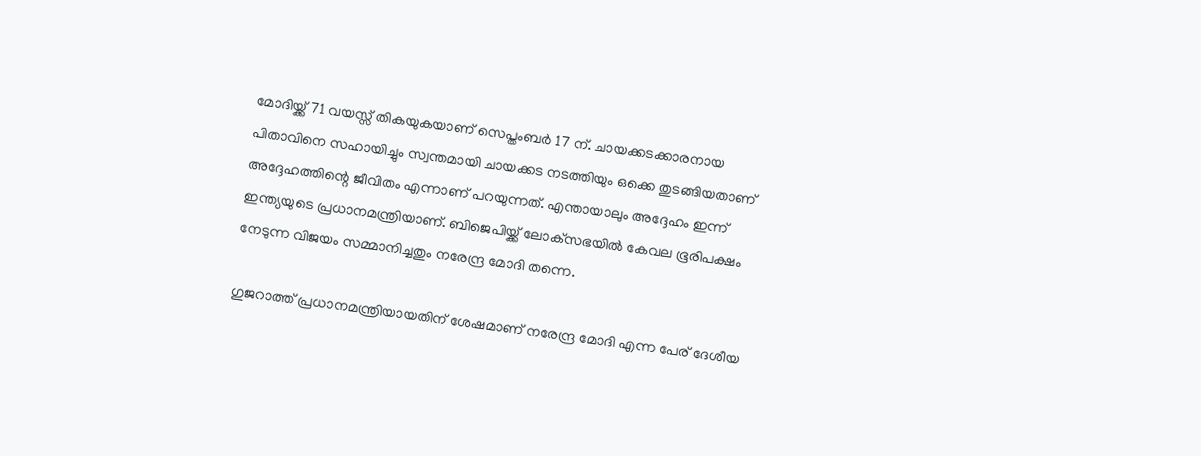മോദിയ്ക്ക് 71 വയസ്സ് തികയുകയാണ് സെപ്തംബര്‍ 17 ന്. ചായക്കടക്കാരനായ പിതാവിനെ സഹായിച്ചും സ്വന്തമായി ചായക്കട നടത്തിയും ഒക്കെ തുടങ്ങിയതാണ് അദ്ദേഹത്തിന്റെ ജീവിതം എന്നാണ് പറയുന്നത്. എന്തായാലും അദ്ദേഹം ഇന്ന് ഇന്ത്യയുടെ പ്രധാനമന്ത്രിയാണ്. ബിജെപിയ്ക്ക് ലോക്‌സഭയില്‍ കേവല ഭൂരിപക്ഷം നേടുന്ന വിജയം സമ്മാനിച്ചതും നരേന്ദ്ര മോദി തന്നെ.

ഗുജറാത്ത് പ്രധാനമന്ത്രിയായതിന് ശേഷമാണ് നരേന്ദ്ര മോദി എന്ന പേര് ദേശീയ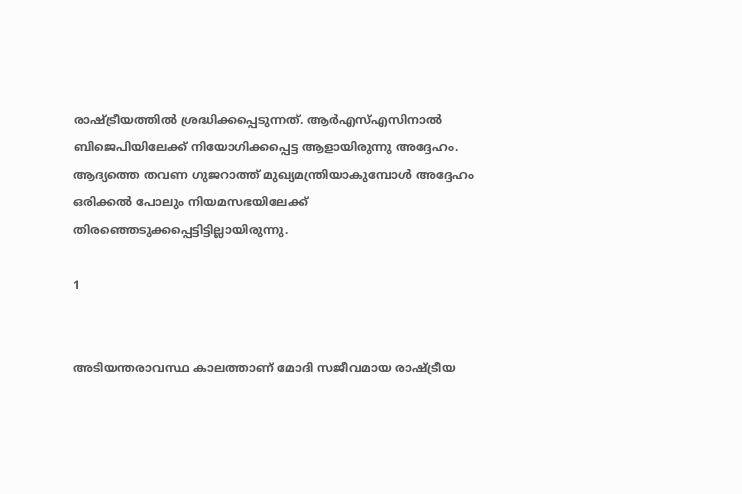രാഷ്ട്രീയത്തില്‍ ശ്രദ്ധിക്കപ്പെടുന്നത്. ആര്‍എസ്എസിനാല്‍ ബിജെപിയിലേക്ക് നിയോഗിക്കപ്പെട്ട ആളായിരുന്നു അദ്ദേഹം. ആദ്യത്തെ തവണ ഗുജറാത്ത് മുഖ്യമന്ത്രിയാകുമ്പോള്‍ അദ്ദേഹം ഒരിക്കല്‍ പോലും നിയമസഭയിലേക്ക് തിരഞ്ഞെടുക്കപ്പെട്ടിട്ടില്ലായിരുന്നു.

1


അടിയന്തരാവസ്ഥ കാലത്താണ് മോദി സജീവമായ രാഷ്ട്രീയ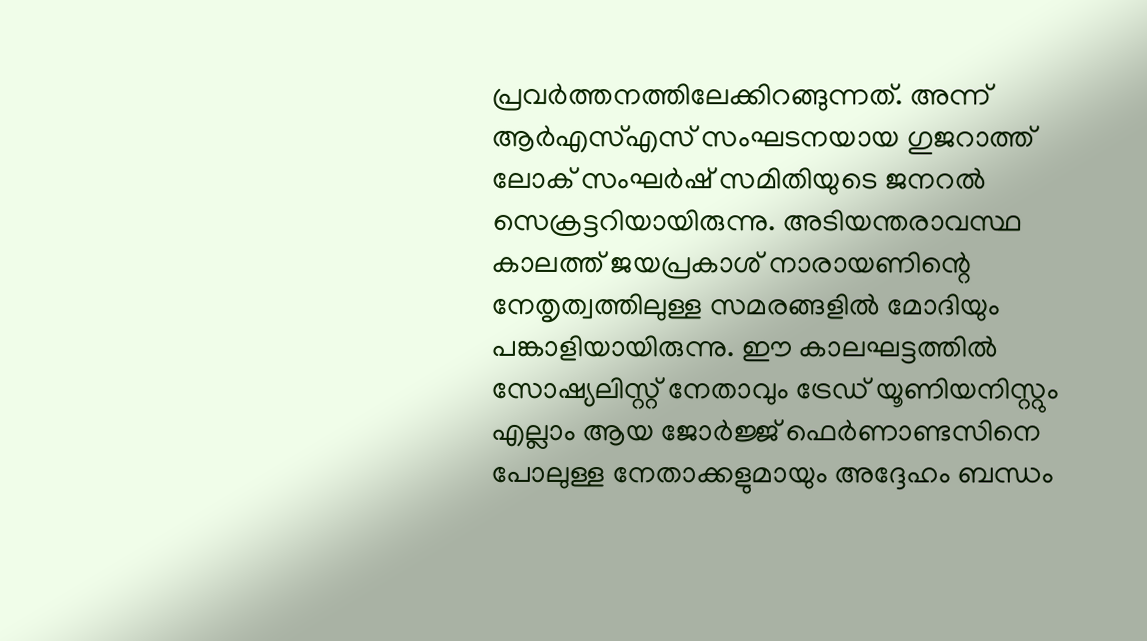പ്രവര്‍ത്തനത്തിലേക്കിറങ്ങുന്നത്. അന്ന് ആര്‍എസ്എസ് സംഘടനയായ ഗുജറാത്ത് ലോക് സംഘര്‍ഷ് സമിതിയുടെ ജനറല്‍ സെക്രട്ടറിയായിരുന്നു. അടിയന്തരാവസ്ഥ കാലത്ത് ജയപ്രകാശ് നാരായണിന്റെ നേതൃത്വത്തിലുള്ള സമരങ്ങളില്‍ മോദിയും പങ്കാളിയായിരുന്നു. ഈ കാലഘട്ടത്തില്‍ സോഷ്യലിസ്റ്റ് നേതാവും ട്രേഡ് യൂണിയനിസ്റ്റും എല്ലാം ആയ ജോര്‍ജ്ജ് ഫെര്‍ണാണ്ടസിനെ പോലുള്ള നേതാക്കളുമായും അദ്ദേഹം ബന്ധം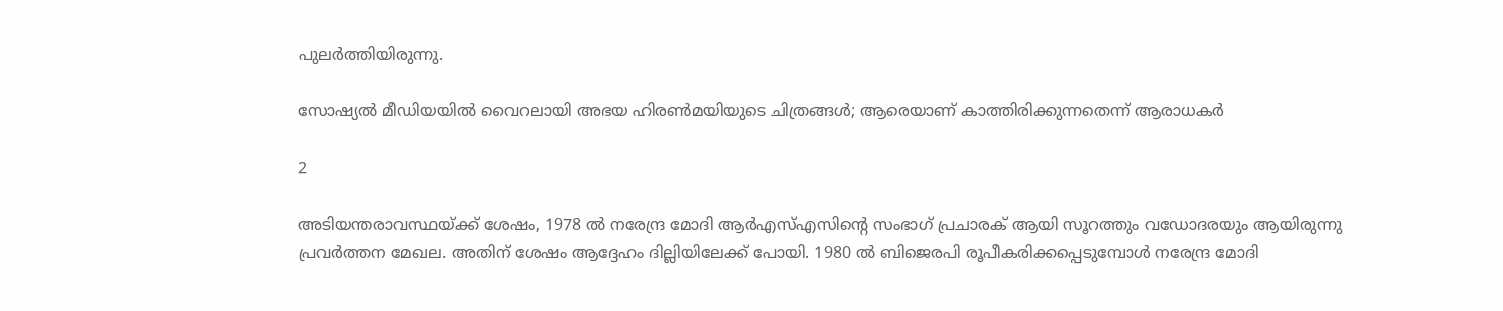പുലര്‍ത്തിയിരുന്നു.

സോഷ്യല്‍ മീഡിയയില്‍ വൈറലായി അഭയ ഹിരണ്‍മയിയുടെ ചിത്രങ്ങള്‍; ആരെയാണ് കാത്തിരിക്കുന്നതെന്ന് ആരാധകര്‍

2

അടിയന്തരാവസ്ഥയ്ക്ക് ശേഷം, 1978 ല്‍ നരേന്ദ്ര മോദി ആര്‍എസ്എസിന്റെ സംഭാഗ് പ്രചാരക് ആയി സൂറത്തും വഡോദരയും ആയിരുന്നു പ്രവര്‍ത്തന മേഖല. അതിന് ശേഷം ആദ്ദേഹം ദില്ലിയിലേക്ക് പോയി. 1980 ല്‍ ബിജെരപി രൂപീകരിക്കപ്പെടുമ്പോള്‍ നരേന്ദ്ര മോദി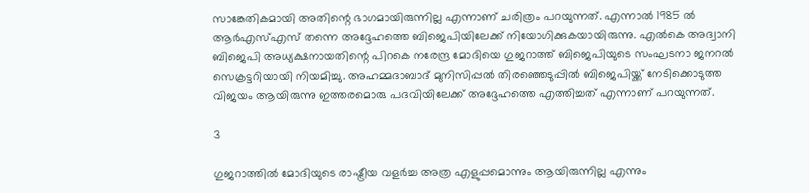സാങ്കേതികമായി അതിന്റെ ഭാഗമായിരുന്നില്ല എന്നാണ് ചരിത്രം പറയുന്നത്. എന്നാല്‍ 1985 ല്‍ ആര്‍എസ്എസ് തന്നെ അദ്ദേഹത്തെ ബിജെപിയിലേക്ക് നിയോഗിക്കുകയായിരുന്നു. എല്‍കെ അദ്വാനി ബിജെപി അധ്യക്ഷനായതിന്റെ പിറകെ നരേന്ദ്ര മോദിയെ ഗുജറാത്ത് ബിജെപിയുടെ സംഘടനാ ജനറല്‍ സെക്രട്ടറിയായി നിയമിച്ചു. അഹമ്മദാബാദ് മുനിസിപ്പല്‍ തിരഞ്ഞെടുപ്പില്‍ ബിജെപിയ്ക്ക് നേടിക്കൊടുത്ത വിജയം ആയിരുന്നു ഇത്തരമൊരു പദവിയിലേക്ക് അദ്ദേഹത്തെ എത്തിച്ചത് എന്നാണ് പറയുന്നത്.

3

ഗുജറാത്തില്‍ മോദിയുടെ രാഷ്ട്രീയ വളര്‍ച്ച അത്ര എളുപ്പമൊന്നും ആയിരുന്നില്ല എന്നും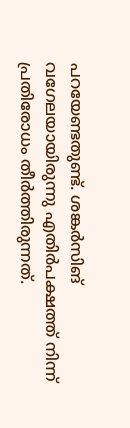പറയേണ്ടതുണ്ട്. ശങ്കര്‍സിങ് വഗേലയായിരുന്നു എതിര്‍പക്ഷത്ത് നിന്ന് പ്രതിരോധം തീര്‍ത്തിരുന്നത്.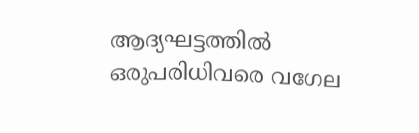ആദ്യഘട്ടത്തില്‍ ഒരുപരിധിവരെ വഗേല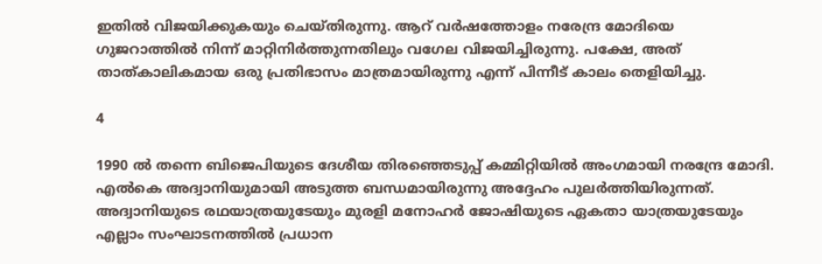ഇതില്‍ വിജയിക്കുകയും ചെയ്തിരുന്നു. ആറ് വര്‍ഷത്തോളം നരേന്ദ്ര മോദിയെ ഗുജറാത്തില്‍ നിന്ന് മാറ്റിനിര്‍ത്തുന്നതിലും വഗേല വിജയിച്ചിരുന്നു. പക്ഷേ, അത് താത്കാലികമായ ഒരു പ്രതിഭാസം മാത്രമായിരുന്നു എന്ന് പിന്നീട് കാലം തെളിയിച്ചു.

4

1990 ല്‍ തന്നെ ബിജെപിയുടെ ദേശീയ തിരഞ്ഞെടുപ്പ് കമ്മിറ്റിയില്‍ അംഗമായി നരന്ദ്രേ മോദി. എല്‍കെ അദ്വാനിയുമായി അടുത്ത ബന്ധമായിരുന്നു അദ്ദേഹം പുലര്‍ത്തിയിരുന്നത്. അദ്വാനിയുടെ രഥയാത്രയുടേയും മുരളി മനോഹര്‍ ജോഷിയുടെ ഏകതാ യാത്രയുടേയും എല്ലാം സംഘാടനത്തില്‍ പ്രധാന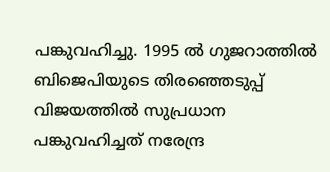പങ്കുവഹിച്ചു. 1995 ല്‍ ഗുജറാത്തില്‍ ബിജെപിയുടെ തിരഞ്ഞെടുപ്പ് വിജയത്തില്‍ സുപ്രധാന പങ്കുവഹിച്ചത് നരേന്ദ്ര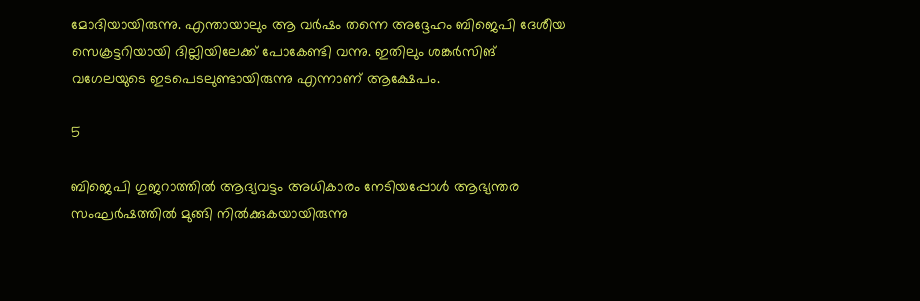മോദിയായിരുന്നു. എന്തായാലും ആ വര്‍ഷം തന്നെ അദ്ദേഹം ബിജെപി ദേശീയ സെക്രട്ടറിയായി ദില്ലിയിലേക്ക് പോകേണ്ടി വന്നു. ഇതിലും ശങ്കര്‍സിങ് വഗേലയുടെ ഇടപെടലുണ്ടായിരുന്നു എന്നാണ് ആക്ഷേപം.

5

ബിജെപി ഗുജറാത്തില്‍ ആദ്യവട്ടം അധികാരം നേടിയപ്പോള്‍ ആഭ്യന്തര സംഘര്‍ഷത്തില്‍ മുങ്ങി നില്‍ക്കുകയായിരുന്നു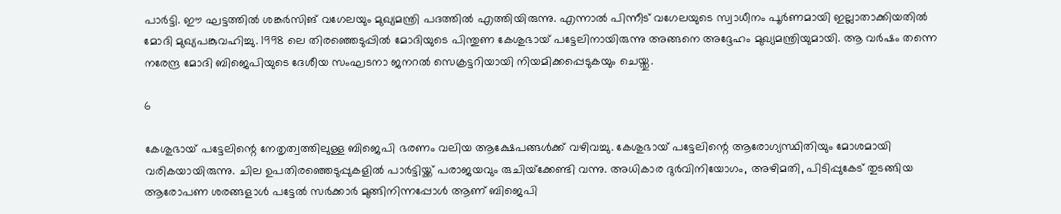പാര്‍ട്ടി. ഈ ഘട്ടത്തില്‍ ശങ്കര്‍സിങ് വഗേലയും മുഖ്യമന്ത്രി പദത്തില്‍ എത്തിയിരുന്നു. എന്നാല്‍ പിന്നീട് വഗേലയുടെ സ്വാധീനം പൂര്‍ണമായി ഇല്ലാതാക്കിയതില്‍ മോദി മുഖ്യപങ്കുവഹിച്ചു. 1998 ലെ തിരഞ്ഞെടുപ്പില്‍ മോദിയുടെ പിന്തുണ കേശുഭായ് പട്ടേലിനായിരുന്നു അങ്ങനെ അദ്ദേഹം മുഖ്യമന്ത്രിയുമായി. ആ വര്‍ഷം തന്നെ നരേന്ദ്ര മോദി ബിജെപിയുടെ ദേശീയ സംഘടനാ ജനറല്‍ സെക്രട്ടറിയായി നിയമിക്കപ്പെടുകയും ചെയ്തു.

6

കേശുഭായ് പട്ടേലിന്റെ നേതൃത്വത്തിലുള്ള ബിജെപി ഭരണം വലിയ ആക്ഷേപങ്ങള്‍ക്ക് വഴിവച്ചു. കേശുഭായ് പട്ടേലിന്റെ ആരോഗ്യസ്ഥിതിയും മോശമായി വരികയായിരുന്നു. ചില ഉപതിരഞ്ഞെടുപ്പുകളില്‍ പാര്‍ട്ടിയ്ക്ക് പരാജയവും രുചിയ്‌ക്കേണ്ടി വന്നു. അധികാര ദുര്‍വിനിയോഗം, അഴിമതി, പിടിപ്പുകേട് തുടങ്ങിയ ആരോപണ ശരങ്ങളാള്‍ പട്ടേല്‍ സര്‍ക്കാര്‍ മുങ്ങിനിന്നപ്പോള്‍ ആണ് ബിജെപി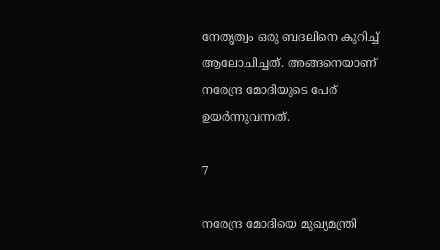നേതൃത്വം ഒരു ബദലിനെ കുറിച്ച് ആലോചിച്ചത്. അങ്ങനെയാണ് നരേന്ദ്ര മോദിയുടെ പേര് ഉയര്‍ന്നുവന്നത്.

7

നരേന്ദ്ര മോദിയെ മുഖ്യമന്ത്രി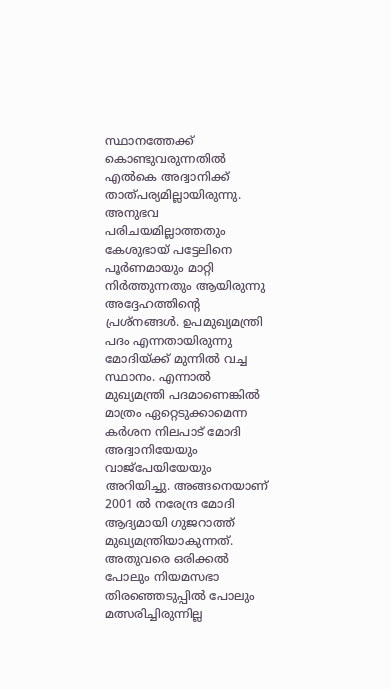സ്ഥാനത്തേക്ക് കൊണ്ടുവരുന്നതില്‍ എല്‍കെ അദ്വാനിക്ക് താത്പര്യമില്ലായിരുന്നു. അനുഭവ പരിചയമില്ലാത്തതും കേശുഭായ് പട്ടേലിനെ പൂര്‍ണമായും മാറ്റി നിര്‍ത്തുന്നതും ആയിരുന്നു അദ്ദേഹത്തിന്റെ പ്രശ്‌നങ്ങള്‍. ഉപമുഖ്യമന്ത്രി പദം എന്നതായിരുന്നു മോദിയ്ക്ക് മുന്നില്‍ വച്ച സ്ഥാനം. എന്നാല്‍ മുഖ്യമന്ത്രി പദമാണെങ്കില്‍ മാത്രം ഏറ്റെടുക്കാമെന്ന കര്‍ശന നിലപാട് മോദി അദ്വാനിയേയും വാജ്‌പേയിയേയും അറിയിച്ചു. അങ്ങനെയാണ് 2001 ല്‍ നരേന്ദ്ര മോദി ആദ്യമായി ഗുജറാത്ത് മുഖ്യമന്ത്രിയാകുന്നത്. അതുവരെ ഒരിക്കല്‍ പോലും നിയമസഭാ തിരഞ്ഞെടുപ്പില്‍ പോലും മത്സരിച്ചിരുന്നില്ല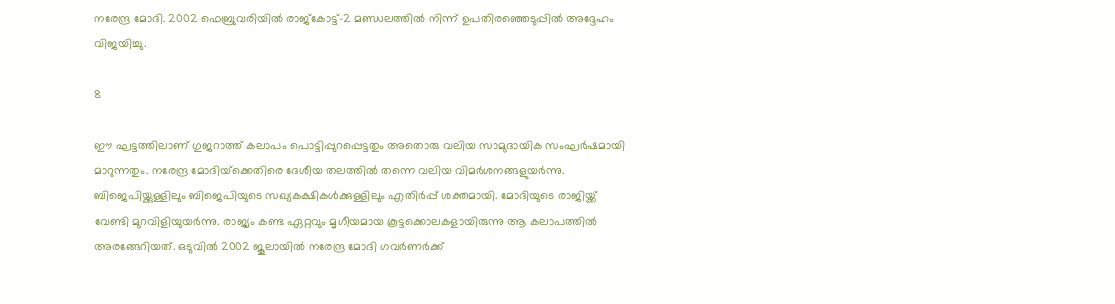നരേന്ദ്ര മോദി. 2002 ഫെബ്രുവരിയില്‍ രാജ്‌കോട്ട്-2 മണ്ഡലത്തില്‍ നിന്ന് ഉപതിരഞ്ഞെടുപ്പില്‍ അദ്ദേഹം വിജയിച്ചു.

8

ഈ ഘട്ടത്തിലാണ് ഗുജറാത്ത് കലാപം പൊട്ടിപ്പുറപ്പെട്ടതും അതൊരു വലിയ സാമുദായിക സംഘര്‍ഷമായി മാറുന്നതും. നരേന്ദ്ര മോദിയ്‌ക്കെതിരെ ദേശീയ തലത്തില്‍ തന്നെ വലിയ വിമര്‍ശനങ്ങളുയര്‍ന്നു. ബിജെപിയ്ക്കുള്ളിലും ബിജെപിയുടെ സഖ്യകക്ഷികള്‍ക്കുള്ളിലും എതിര്‍പ്പ് ശക്തമായി. മോദിയുടെ രാജിയ്ക്ക് വേണ്ടി മുറവിളിയുയര്‍ന്നു. രാജ്യം കണ്ട ഏറ്റവും മൃഗീയമായ കൂട്ടക്കൊലകളായിരുന്നു ആ കലാപത്തില്‍ അരങ്ങേറിയത്. ഒടുവില്‍ 2002 ജൂലായില്‍ നരേന്ദ്ര മോദി ഗവര്‍ണര്‍ക്ക്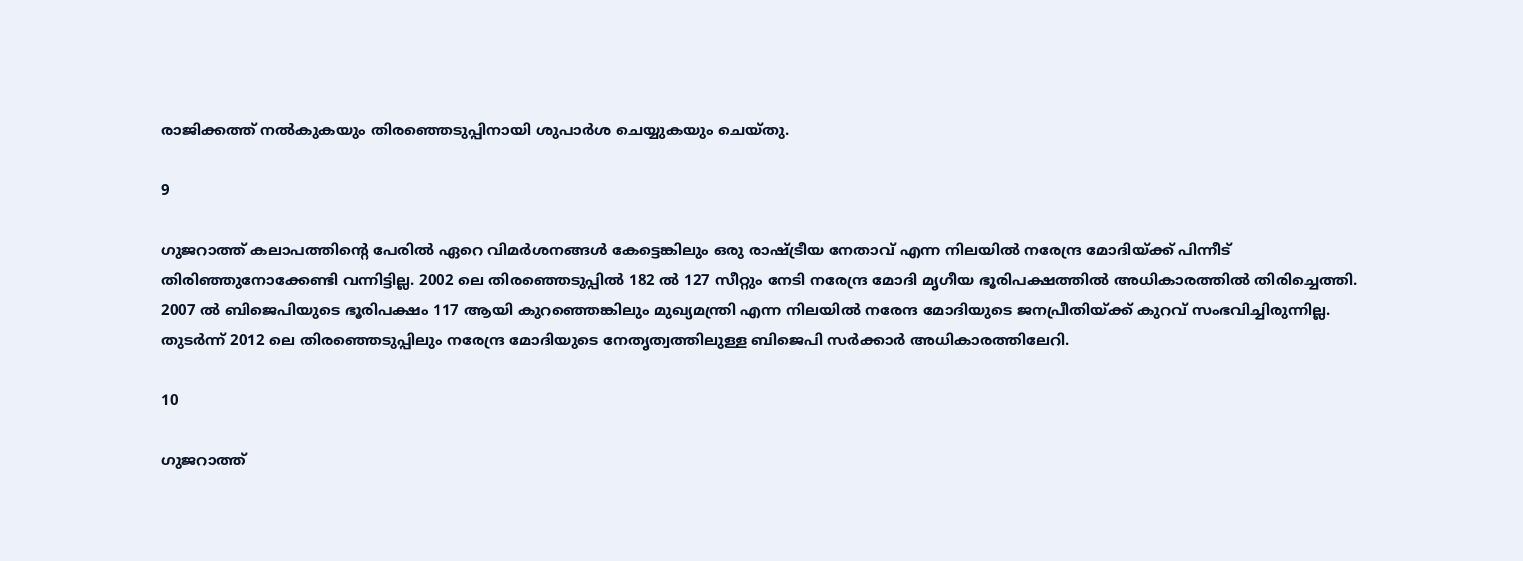രാജിക്കത്ത് നല്‍കുകയും തിരഞ്ഞെടുപ്പിനായി ശുപാര്‍ശ ചെയ്യുകയും ചെയ്തു.

9

ഗുജറാത്ത് കലാപത്തിന്റെ പേരില്‍ ഏറെ വിമര്‍ശനങ്ങള്‍ കേട്ടെങ്കിലും ഒരു രാഷ്ട്രീയ നേതാവ് എന്ന നിലയില്‍ നരേന്ദ്ര മോദിയ്ക്ക് പിന്നീട് തിരിഞ്ഞുനോക്കേണ്ടി വന്നിട്ടില്ല. 2002 ലെ തിരഞ്ഞെടുപ്പില്‍ 182 ല്‍ 127 സീറ്റും നേടി നരേന്ദ്ര മോദി മൃഗീയ ഭൂരിപക്ഷത്തില്‍ അധികാരത്തില്‍ തിരിച്ചെത്തി. 2007 ല്‍ ബിജെപിയുടെ ഭൂരിപക്ഷം 117 ആയി കുറഞ്ഞെങ്കിലും മുഖ്യമന്ത്രി എന്ന നിലയില്‍ നരേന്ദ മോദിയുടെ ജനപ്രീതിയ്ക്ക് കുറവ് സംഭവിച്ചിരുന്നില്ല. തുടര്‍ന്ന് 2012 ലെ തിരഞ്ഞെടുപ്പിലും നരേന്ദ്ര മോദിയുടെ നേതൃത്വത്തിലുള്ള ബിജെപി സര്‍ക്കാര്‍ അധികാരത്തിലേറി.

10

ഗുജറാത്ത്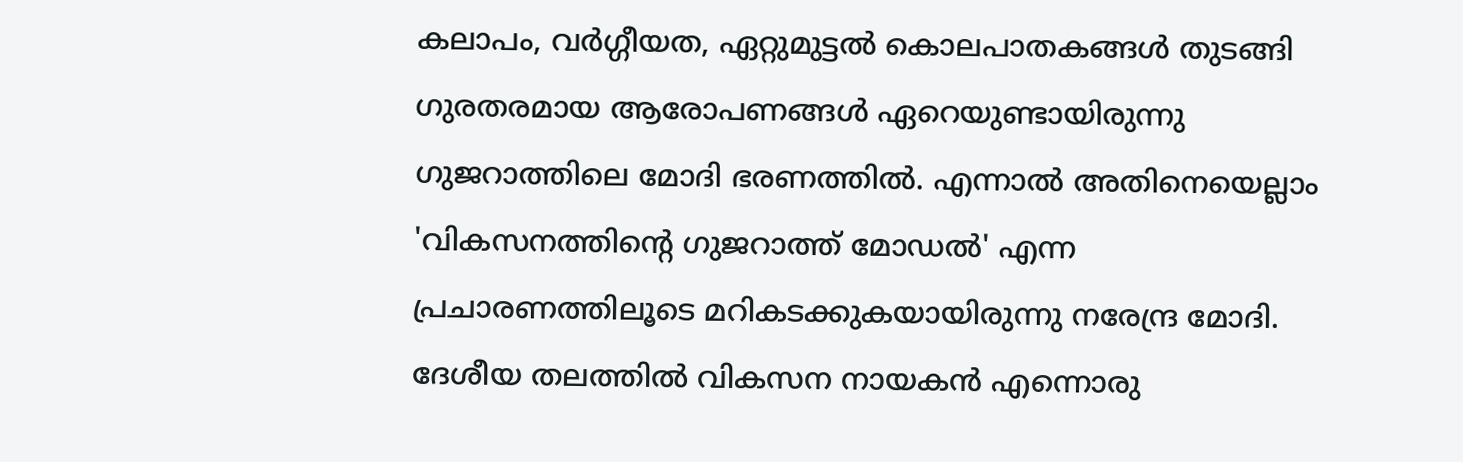കലാപം, വര്‍ഗ്ഗീയത, ഏറ്റുമുട്ടല്‍ കൊലപാതകങ്ങള്‍ തുടങ്ങി ഗുരതരമായ ആരോപണങ്ങള്‍ ഏറെയുണ്ടായിരുന്നു ഗുജറാത്തിലെ മോദി ഭരണത്തില്‍. എന്നാല്‍ അതിനെയെല്ലാം 'വികസനത്തിന്റെ ഗുജറാത്ത് മോഡല്‍' എന്ന പ്രചാരണത്തിലൂടെ മറികടക്കുകയായിരുന്നു നരേന്ദ്ര മോദി. ദേശീയ തലത്തില്‍ വികസന നായകന്‍ എന്നൊരു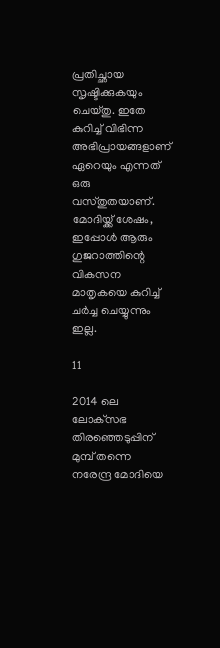പ്രതിച്ഛായ സൃഷ്ടിക്കുകയും ചെയ്തു. ഇതേ കുറിച്ച് വിഭിന്ന അഭിപ്രായങ്ങളാണ് ഏറെയും എന്നത് ഒരു വസ്തുതയാണ്. മോദിയ്ക്ക് ശേഷം, ഇപ്പോള്‍ ആരും ഗുജറാത്തിന്റെ വികസന മാതൃകയെ കുറിച്ച് ചര്‍ച്ച ചെയ്യുന്നും ഇല്ല.

11

2014 ലെ ലോക്‌സഭ തിരഞ്ഞെടുപ്പിന് മുമ്പ് തന്നെ നരേന്ദ്ര മോദിയെ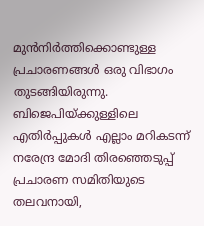മുന്‍നിര്‍ത്തിക്കൊണ്ടുള്ള പ്രചാരണങ്ങള്‍ ഒരു വിഭാഗം തുടങ്ങിയിരുന്നു. ബിജെപിയ്ക്കുള്ളിലെ എതിര്‍പ്പുകള്‍ എല്ലാം മറികടന്ന് നരേന്ദ്ര മോദി തിരഞ്ഞെടുപ്പ് പ്രചാരണ സമിതിയുടെ തലവനായി,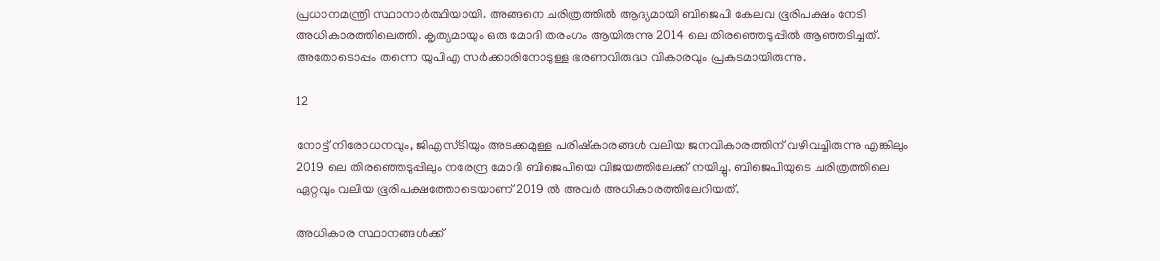പ്രധാനമന്ത്രി സ്ഥാനാര്‍ത്ഥിയായി. അങ്ങനെ ചരിത്രത്തില്‍ ആദ്യമായി ബിജെപി കേലവ ഭൂരിപക്ഷം നേടി അധികാരത്തിലെത്തി. കൃത്യമായും ഒരു മോദി തരംഗം ആയിരുന്നു 2014 ലെ തിരഞ്ഞെടുപ്പില്‍ ആഞ്ഞടിച്ചത്. അതോടൊപ്പം തന്നെ യുപിഎ സര്‍ക്കാരിനോടുള്ള ഭരണവിരുദ്ധ വികാരവും പ്രകടമായിരുന്നു.

12

നോട്ട് നിരോധനവും, ജിഎസ്ടിയും അടക്കമുള്ള പരിഷ്‌കാരങ്ങള്‍ വലിയ ജനവികാരത്തിന് വഴിവച്ചിരുന്നു എങ്കിലും 2019 ലെ തിരഞ്ഞെടുപ്പിലും നരേന്ദ്ര മോദി ബിജെപിയെ വിജയത്തിലേക്ക് നയിച്ചു. ബിജെപിയുടെ ചരിത്രത്തിലെ ഏറ്റവും വലിയ ഭൂരിപക്ഷത്തോടെയാണ് 2019 ല്‍ അവര്‍ അധികാരത്തിലേറിയത്.

അധികാര സ്ഥാനങ്ങള്‍ക്ക്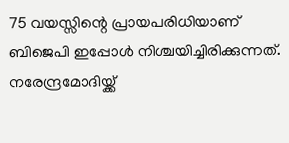75 വയസ്സിന്റെ പ്രായപരിധിയാണ് ബിജെപി ഇപ്പോള്‍ നിശ്ചയിച്ചിരിക്കുന്നത്. നരേന്ദ്രമോദിയ്ക്ക്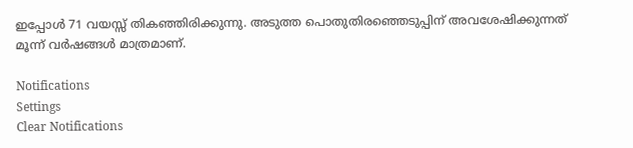ഇപ്പോള്‍ 71 വയസ്സ് തികഞ്ഞിരിക്കുന്നു. അടുത്ത പൊതുതിരഞ്ഞെടുപ്പിന് അവശേഷിക്കുന്നത് മൂന്ന് വര്‍ഷങ്ങള്‍ മാത്രമാണ്.

Notifications
Settings
Clear Notifications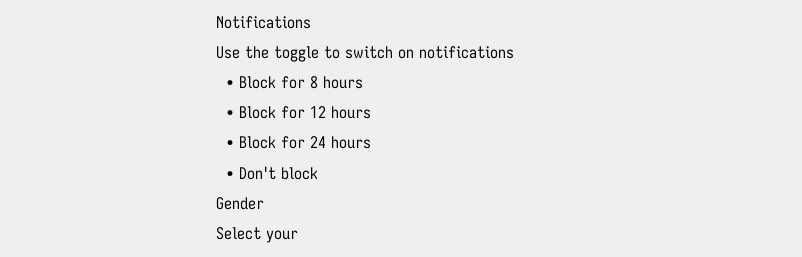Notifications
Use the toggle to switch on notifications
  • Block for 8 hours
  • Block for 12 hours
  • Block for 24 hours
  • Don't block
Gender
Select your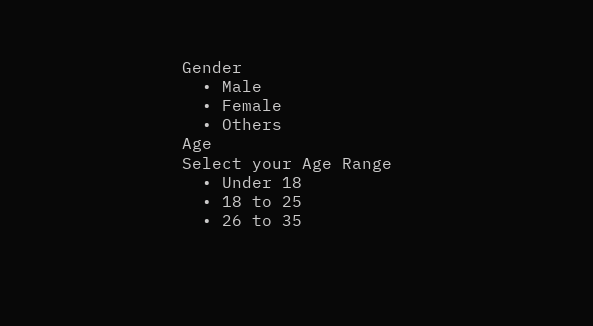Gender
  • Male
  • Female
  • Others
Age
Select your Age Range
  • Under 18
  • 18 to 25
  • 26 to 35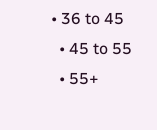• 36 to 45
  • 45 to 55
  • 55+